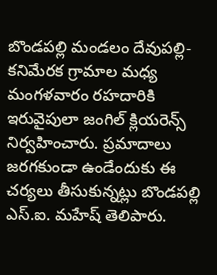బొండపల్లి మండలం దేవుపల్లి-కనిమేరక గ్రామాల మధ్య మంగళవారం రహదారికి ఇరువైపులా జంగిల్ క్లియరెన్స్ నిర్వహించారు. ప్రమాదాలు జరగకుండా ఉండేందుకు ఈ చర్యలు తీసుకున్నట్లు బొండపల్లి ఎస్.ఐ. మహేష్ తెలిపారు.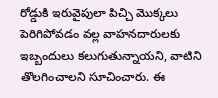రోడ్డుకి ఇరువైపులా పిచ్చి మొక్కలు పెరిగిపోవడం వల్ల వాహనదారులకు ఇబ్బందులు కలుగుతున్నాయని, వాటిని తొలగించాలని సూచించారు. ఈ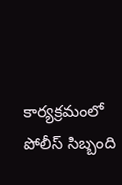కార్యక్రమంలో పోలీస్ సిబ్బంది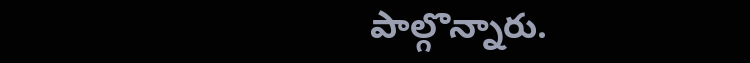పాల్గొన్నారు.